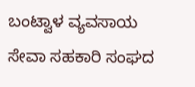ಬಂಟ್ವಾಳ ವ್ಯವಸಾಯ ಸೇವಾ ಸಹಕಾರಿ ಸಂಘದ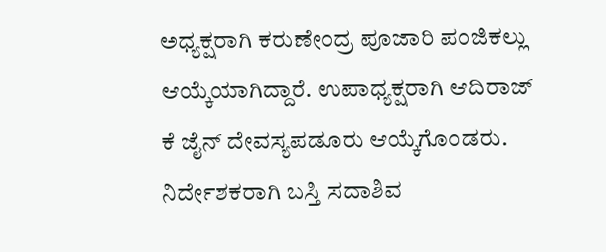ಅಧ್ಯಕ್ಷರಾಗಿ ಕರುಣೇಂದ್ರ ಪೂಜಾರಿ ಪಂಜಿಕಲ್ಲು ಆಯ್ಕೆಯಾಗಿದ್ದಾರೆ. ಉಪಾಧ್ಯಕ್ಷರಾಗಿ ಆದಿರಾಜ್ ಕೆ ಜೈನ್ ದೇವಸ್ಯಪಡೂರು ಆಯ್ಕೆಗೊಂಡರು. ನಿರ್ದೇಶಕರಾಗಿ ಬಸ್ತಿ ಸದಾಶಿವ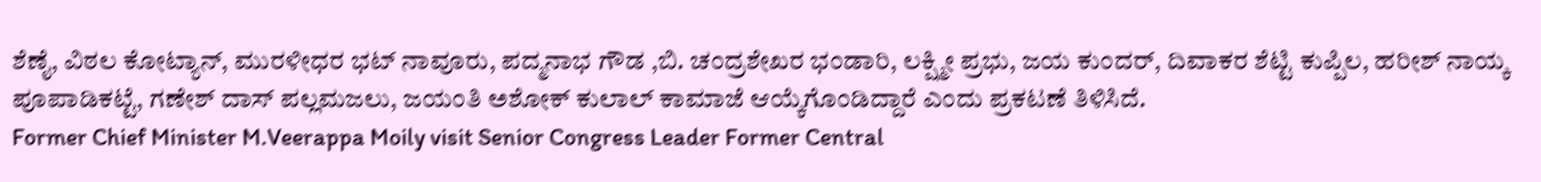ಶೆಣೈ, ವಿಠಲ ಕೋಟ್ಯಾನ್, ಮುರಳೀಧರ ಭಟ್ ನಾವೂರು, ಪದ್ಮನಾಭ ಗೌಡ ,ಬಿ. ಚಂದ್ರಶೇಖರ ಭಂಡಾರಿ, ಲಕ್ಷ್ಮೀ ಪ್ರಭು, ಜಯ ಕುಂದರ್, ದಿವಾಕರ ಶೆಟ್ಟಿ ಕುಪ್ಪಿಲ, ಹರೀಶ್ ನಾಯ್ಕ ಪೂಪಾಡಿಕಟ್ಟೆ, ಗಣೇಶ್ ದಾಸ್ ಪಲ್ಲಮಜಲು, ಜಯಂತಿ ಅಶೋಕ್ ಕುಲಾಲ್ ಕಾಮಾಜೆ ಆಯ್ಕೆಗೊಂಡಿದ್ದಾರೆ ಎಂದು ಪ್ರಕಟಣೆ ತಿಳಿಸಿದೆ.
Former Chief Minister M.Veerappa Moily visit Senior Congress Leader Former Central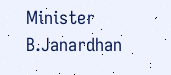Minister B.Janardhan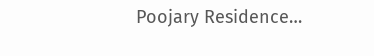Poojary Residence…